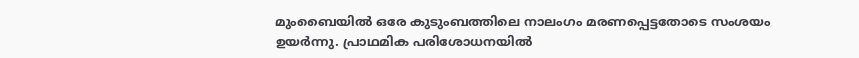മുംബൈയിൽ ഒരേ കുടുംബത്തിലെ നാലംഗം മരണപ്പെട്ടതോടെ സംശയം ഉയർന്നു. പ്രാഥമിക പരിശോധനയിൽ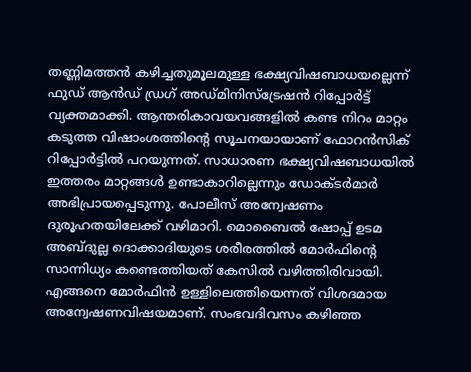തണ്ണിമത്തൻ കഴിച്ചതുമൂലമുള്ള ഭക്ഷ്യവിഷബാധയല്ലെന്ന് ഫുഡ് ആൻഡ് ഡ്രഗ് അഡ്മിനിസ്ട്രേഷൻ റിപ്പോർട്ട് വ്യക്തമാക്കി. ആന്തരികാവയവങ്ങളിൽ കണ്ട നിറം മാറ്റം കടുത്ത വിഷാംശത്തിന്റെ സൂചനയായാണ് ഫോറൻസിക് റിപ്പോർട്ടിൽ പറയുന്നത്. സാധാരണ ഭക്ഷ്യവിഷബാധയിൽ ഇത്തരം മാറ്റങ്ങൾ ഉണ്ടാകാറില്ലെന്നും ഡോക്ടർമാർ അഭിപ്രായപ്പെടുന്നു. പോലീസ് അന്വേഷണം ദുരൂഹതയിലേക്ക് വഴിമാറി. മൊബൈൽ ഷോപ്പ് ഉടമ അബ്ദുല്ല ദൊക്കാദിയുടെ ശരീരത്തിൽ മോർഫിന്റെ സാന്നിധ്യം കണ്ടെത്തിയത് കേസിൽ വഴിത്തിരിവായി.
എങ്ങനെ മോർഫിൻ ഉള്ളിലെത്തിയെന്നത് വിശദമായ അന്വേഷണവിഷയമാണ്. സംഭവദിവസം കഴിഞ്ഞ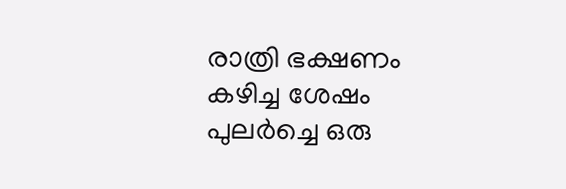രാത്രി ഭക്ഷണം കഴിച്ച ശേഷം പുലർച്ചെ ഒരു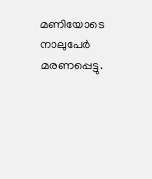മണിയോടെ നാലുപേർ മരണപ്പെട്ടു.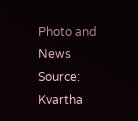Photo and News Source: Kvartha